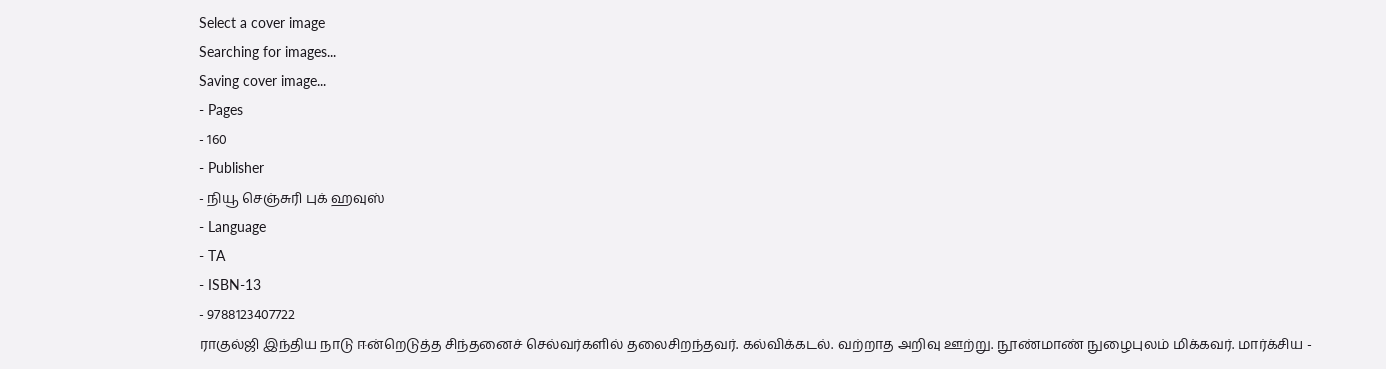Select a cover image
Searching for images...
Saving cover image...
- Pages
- 160
- Publisher
- நியூ செஞ்சுரி புக் ஹவுஸ்
- Language
- TA
- ISBN-13
- 9788123407722
ராகுல்ஜி இந்திய நாடு ஈன்றெடுத்த சிந்தனைச் செல்வர்களில் தலைசிறந்தவர். கல்விக்கடல். வற்றாத அறிவு ஊற்று. நூண்மாண் நுழைபுலம் மிக்கவர். மார்க்சிய -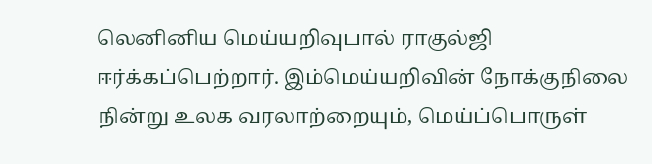லெனினிய மெய்யறிவுபால் ராகுல்ஜி ஈர்க்கப்பெற்றார். இம்மெய்யறிவின் நோக்குநிலை நின்று உலக வரலாற்றையும், மெய்ப்பொருள்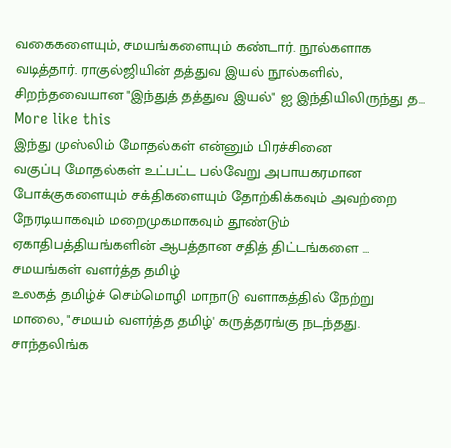வகைகளையும், சமயங்களையும் கண்டார். நூல்களாக வடித்தார். ராகுல்ஜியின் தத்துவ இயல் நூல்களில், சிறந்தவையான "இந்துத் தத்துவ இயல்" ஐ இந்தியிலிருந்து த…
More like this
இந்து முஸ்லிம் மோதல்கள் என்னும் பிரச்சினை
வகுப்பு மோதல்கள் உட்பட்ட பல்வேறு அபாயகரமான போக்குகளையும் சக்திகளையும் தோற்கிக்கவும் அவற்றை நேரடியாகவும் மறைமுகமாகவும் தூண்டும் ஏகாதிபத்தியங்களின் ஆபத்தான சதித் திட்டங்களை …
சமயங்கள் வளர்த்த தமிழ்
உலகத் தமிழ்ச் செம்மொழி மாநாடு வளாகத்தில் நேற்று மாலை, "சமயம் வளர்த்த தமிழ்' கருத்தரங்கு நடந்தது. சாந்தலிங்க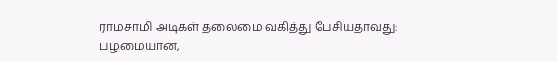ராமசாமி அடிகள் தலைமை வகித்து பேசியதாவது: பழமையான,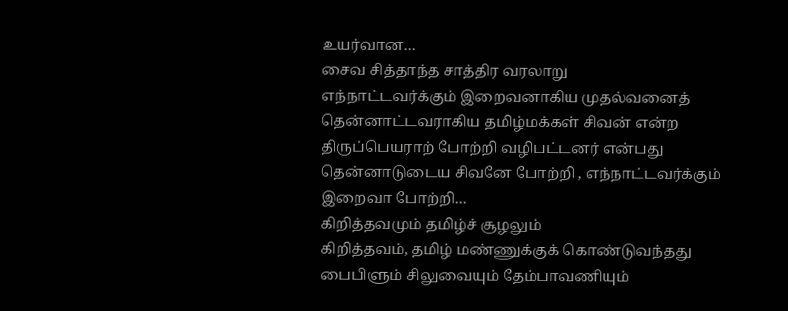உயர்வான…
சைவ சித்தாந்த சாத்திர வரலாறு
எந்நாட்டவர்க்கும் இறைவனாகிய முதல்வனைத் தென்னாட்டவராகிய தமிழ்மக்கள் சிவன் என்ற திருப்பெயராற் போற்றி வழிபட்டனர் என்பது தென்னாடுடைய சிவனே போற்றி , எந்நாட்டவர்க்கும் இறைவா போற்றி…
கிறித்தவமும் தமிழ்ச் சூழலும்
கிறித்தவம், தமிழ் மண்ணுக்குக் கொண்டுவந்தது பைபிளும் சிலுவையும் தேம்பாவணியும்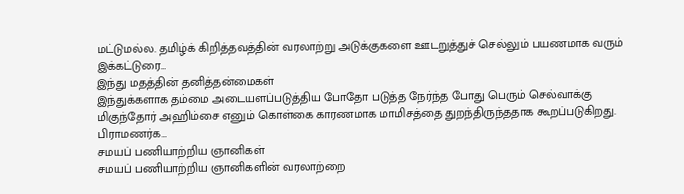மட்டுமல்ல. தமிழ்க் கிறித்தவத்தின் வரலாற்று அடுக்குகளை ஊடறுத்துச் செல்லும் பயணமாக வரும் இக்கட்டுரை…
இந்து மதத்தின் தனித்தன்மைகள்
இந்துக்களாக தம்மை அடையளப்படுத்திய போதோ படுத்த நேர்ந்த போது பெரும் செல்வாக்கு மிகுந்தோர் அஹிம்சை எனும் கொள்கை காரணமாக மாமிசத்தை துறந்திருந்ததாக கூறப்படுகிறது. பிராமணர்க…
சமயப் பணியாற்றிய ஞானிகள்
சமயப் பணியாற்றிய ஞானிகளின் வரலாற்றை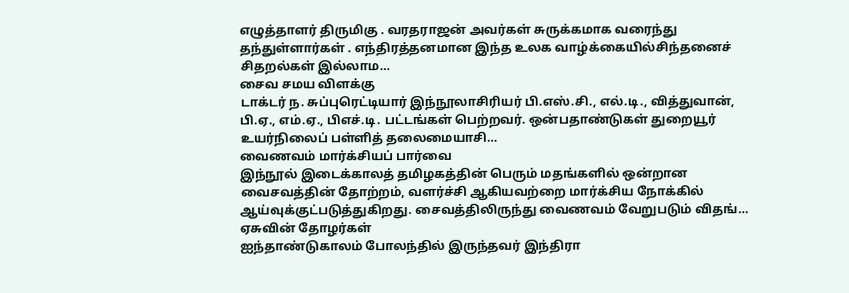எழுத்தாளர் திருமிகு . வரதராஜன் அவர்கள் சுருக்கமாக வரைந்து தந்துள்ளார்கள் . எந்திரத்தனமான இந்த உலக வாழ்க்கையில்சிந்தனைச் சிதறல்கள் இல்லாம…
சைவ சமய விளக்கு
டாக்டர் ந. சுப்புரெட்டியார் இந்நூலாசிரியர் பி.எஸ்.சி., எல்.டி., வித்துவான், பி.ஏ., எம்.ஏ., பிஎச்.டி. பட்டங்கள் பெற்றவர். ஒன்பதாண்டுகள் துறையூர் உயர்நிலைப் பள்ளித் தலைமையாசி…
வைணவம் மார்க்சியப் பார்வை
இந்நூல் இடைக்காலத் தமிழகத்தின் பெரும் மதங்களில் ஒன்றான வைசவத்தின் தோற்றம், வளர்ச்சி ஆகியவற்றை மார்க்சிய நோக்கில் ஆய்வுக்குட்படுத்துகிறது. சைவத்திலிருந்து வைணவம் வேறுபடும் விதங்…
ஏசுவின் தோழர்கள்
ஐந்தாண்டுகாலம் போலந்தில் இருந்தவர் இந்திரா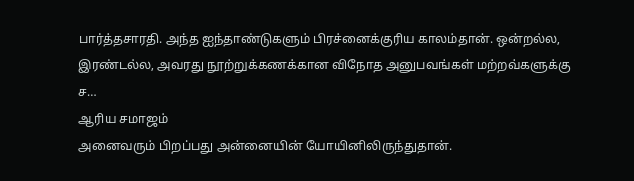பார்த்தசாரதி. அந்த ஐந்தாண்டுகளும் பிரச்னைக்குரிய காலம்தான். ஒன்றல்ல, இரண்டல்ல, அவரது நூற்றுக்கணக்கான விநோத அனுபவங்கள் மற்றவ்களுக்கு ச…
ஆரிய சமாஜம்
அனைவரும் பிறப்பது அன்னையின் யோயினிலிருந்துதான்.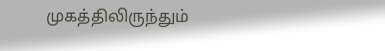முகத்திலிருந்தும்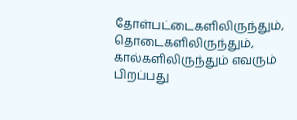தோள்பட்டைகளிலிருந்தும், தொடைகளிலிருந்தும், கால்களிலிருந்தும் எவரும் பிறப்பது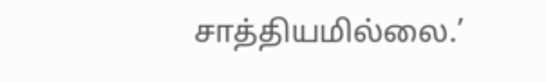சாத்தியமில்லை.’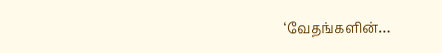‘வேதங்களின்…